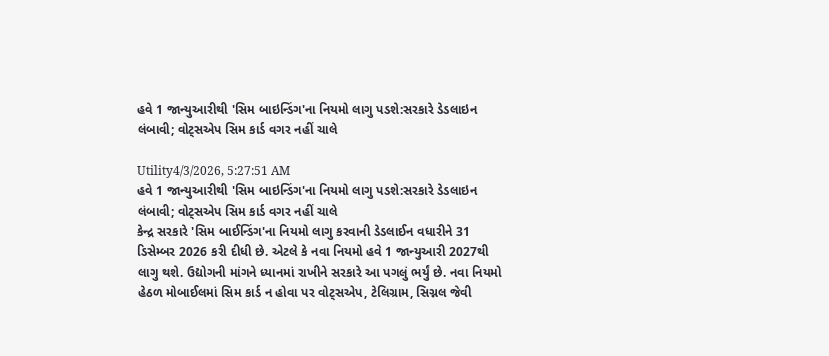હવે 1 જાન્યુઆરીથી 'સિમ બાઇન્ડિંગ'ના નિયમો લાગુ પડશે:સરકારે ડેડલાઇન લંબાવી; વોટ્સએપ સિમ કાર્ડ વગર નહીં ચાલે

Utility4/3/2026, 5:27:51 AM
હવે 1 જાન્યુઆરીથી 'સિમ બાઇન્ડિંગ'ના નિયમો લાગુ પડશે:સરકારે ડેડલાઇન લંબાવી; વોટ્સએપ સિમ કાર્ડ વગર નહીં ચાલે
કેન્દ્ર સરકારે 'સિમ બાઈન્ડિંગ'ના નિયમો લાગુ કરવાની ડેડલાઈન વધારીને 31 ડિસેમ્બર 2026 કરી દીધી છે. એટલે કે નવા નિયમો હવે 1 જાન્યુઆરી 2027થી લાગુ થશે. ઉદ્યોગની માંગને ધ્યાનમાં રાખીને સરકારે આ પગલું ભર્યું છે. નવા નિયમો હેઠળ મોબાઈલમાં સિમ કાર્ડ ન હોવા પર વોટ્સએપ, ટેલિગ્રામ, સિગ્નલ જેવી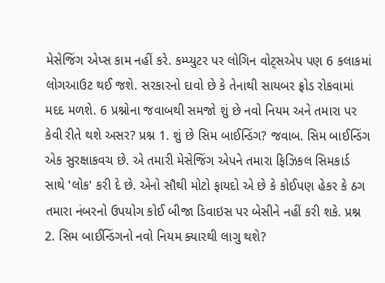મેસેજિંગ એપ્સ કામ નહીં કરે. કમ્પ્યુટર પર લોગિન વોટ્સએપ પણ 6 કલાકમાં લોગઆઉટ થઈ જશે. સરકારનો દાવો છે કે તેનાથી સાયબર ફ્રોડ રોકવામાં મદદ મળશે. 6 પ્રશ્નોના જવાબથી સમજો શું છે નવો નિયમ અને તમારા પર કેવી રીતે થશે અસર? પ્રશ્ન 1. શું છે સિમ બાઈન્ડિંગ? જવાબ. સિમ બાઈન્ડિંગ એક સુરક્ષાકવચ છે. એ તમારી મેસેજિંગ એપને તમારા ફિઝિકલ સિમકાર્ડ સાથે 'લોક' કરી દે છે. એનો સૌથી મોટો ફાયદો એ છે કે કોઈપણ હેકર કે ઠગ તમારા નંબરનો ઉપયોગ કોઈ બીજા ડિવાઇસ પર બેસીને નહીં કરી શકે. પ્રશ્ન 2. સિમ બાઈન્ડિંગનો નવો નિયમ ક્યારથી લાગુ થશે?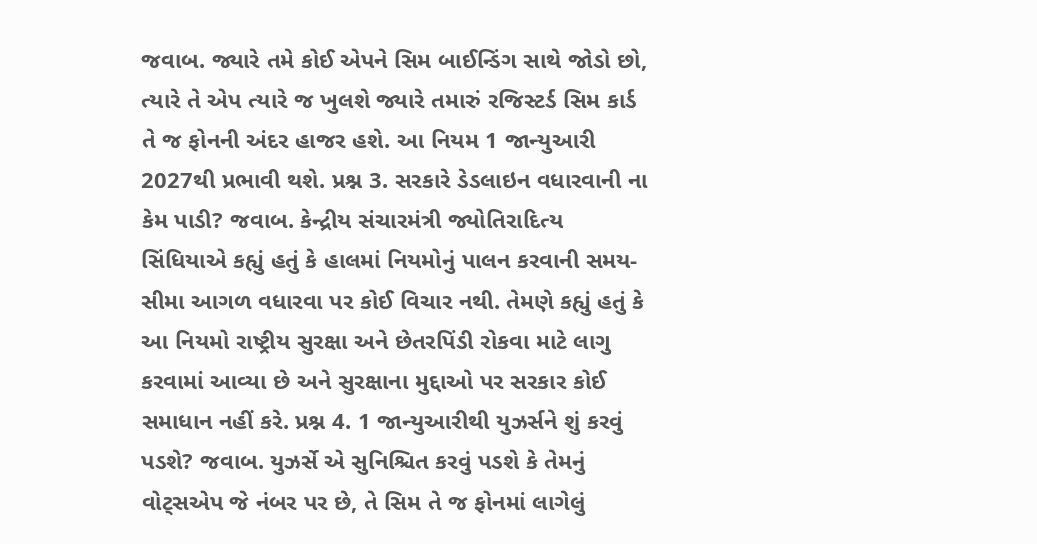જવાબ. જ્યારે તમે કોઈ એપને સિમ બાઈન્ડિંગ સાથે જોડો છો, ત્યારે તે એપ ત્યારે જ ખુલશે જ્યારે તમારું રજિસ્ટર્ડ સિમ કાર્ડ તે જ ફોનની અંદર હાજર હશે. આ નિયમ 1 જાન્યુઆરી 2027થી પ્રભાવી થશે. પ્રશ્ન 3. સરકારે ડેડલાઇન વધારવાની ના કેમ પાડી? જવાબ. કેન્દ્રીય સંચારમંત્રી જ્યોતિરાદિત્ય સિંધિયાએ કહ્યું હતું કે હાલમાં નિયમોનું પાલન કરવાની સમય-સીમા આગળ વધારવા પર કોઈ વિચાર નથી. તેમણે કહ્યું હતું કે આ નિયમો રાષ્ટ્રીય સુરક્ષા અને છેતરપિંડી રોકવા માટે લાગુ કરવામાં આવ્યા છે અને સુરક્ષાના મુદ્દાઓ પર સરકાર કોઈ સમાધાન નહીં કરે. પ્રશ્ન 4. 1 જાન્યુઆરીથી યુઝર્સને શું કરવું પડશે? જવાબ. યુઝર્સે એ સુનિશ્ચિત કરવું પડશે કે તેમનું વોટ્સએપ જે નંબર પર છે, તે સિમ તે જ ફોનમાં લાગેલું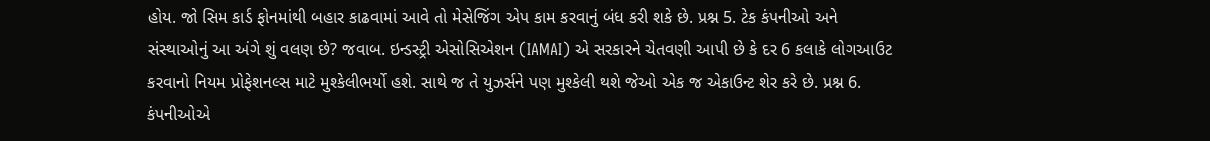હોય. જો સિમ કાર્ડ ફોનમાંથી બહાર કાઢવામાં આવે તો મેસેજિંગ એપ કામ કરવાનું બંધ કરી શકે છે. પ્રશ્ન 5. ટેક કંપનીઓ અને સંસ્થાઓનું આ અંગે શું વલણ છે? જવાબ. ઇન્ડસ્ટ્રી એસોસિએશન (IAMAI) એ સરકારને ચેતવણી આપી છે કે દર 6 કલાકે લોગઆઉટ કરવાનો નિયમ પ્રોફેશનલ્સ માટે મુશ્કેલીભર્યો હશે. સાથે જ તે યુઝર્સને પણ મુશ્કેલી થશે જેઓ એક જ એકાઉન્ટ શેર કરે છે. પ્રશ્ન 6. કંપનીઓએ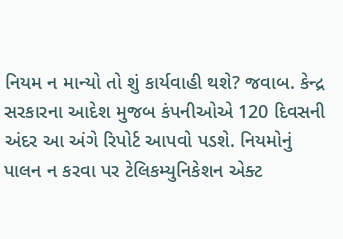નિયમ ન માન્યો તો શું કાર્યવાહી થશે? જવાબ. કેન્દ્ર સરકારના આદેશ મુજબ કંપનીઓએ 120 દિવસની અંદર આ અંગે રિપોર્ટ આપવો પડશે. નિયમોનું પાલન ન કરવા પર ટેલિકમ્યુનિકેશન એક્ટ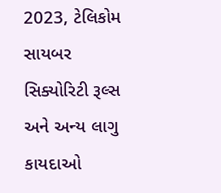2023, ટેલિકોમ સાયબર સિક્યોરિટી રૂલ્સ અને અન્ય લાગુ કાયદાઓ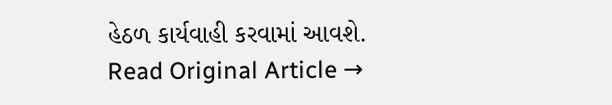હેઠળ કાર્યવાહી કરવામાં આવશે.
Read Original Article →